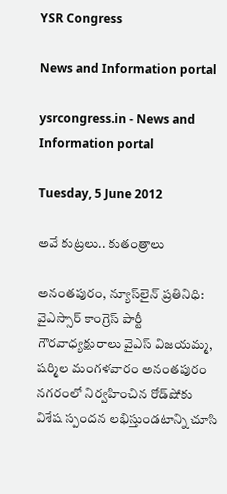YSR Congress

News and Information portal

ysrcongress.in - News and Information portal

Tuesday, 5 June 2012

అవే కుట్రలు.. కుతంత్రాలు

అనంతపురం, న్యూస్‌లైన్ ప్రతినిధి: వైఎస్సార్ కాంగ్రెస్ పార్టీ గౌరవాధ్యక్షురాలు వైఎస్ విజయమ్మ, షర్మిల మంగళవారం అనంతపురం నగరంలో నిర్వహించిన రోడ్‌షోకు విశేష స్పందన లభిస్తుండటాన్ని చూసి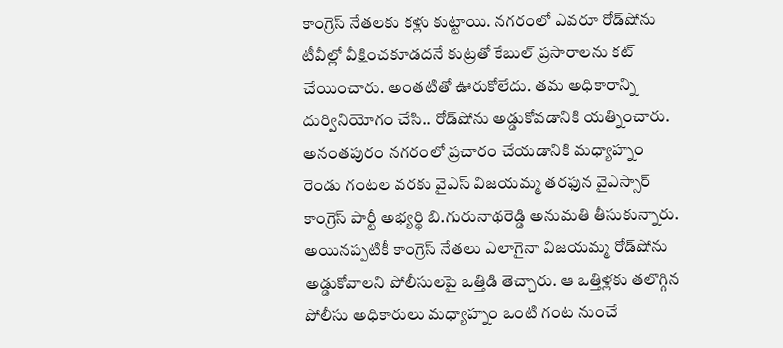కాంగ్రెస్ నేతలకు కళ్లు కుట్టాయి. నగరంలో ఎవరూ రోడ్‌షోను టీవీల్లో వీక్షించకూడదనే కుట్రతో కేబుల్ ప్రసారాలను కట్ చేయించారు. అంతటితో ఊరుకోలేదు. తమ అధికారాన్ని దుర్వినియోగం చేసి.. రోడ్‌షోను అడ్డుకోవడానికి యత్నించారు. అనంతపురం నగరంలో ప్రచారం చేయడానికి మధ్యాహ్నం రెండు గంటల వరకు వైఎస్ విజయమ్మ తరఫున వైఎస్సార్ కాంగ్రెస్ పార్టీ అభ్యర్థి బి.గురునాథరెడ్డి అనుమతి తీసుకున్నారు. అయినప్పటికీ కాంగ్రెస్ నేతలు ఎలాగైనా విజయమ్మ రోడ్‌షోను అడ్డుకోవాలని పోలీసులపై ఒత్తిడి తెచ్చారు. ఆ ఒత్తిళ్లకు తలొగ్గిన పోలీసు అధికారులు మధ్యాహ్నం ఒంటి గంట నుంచే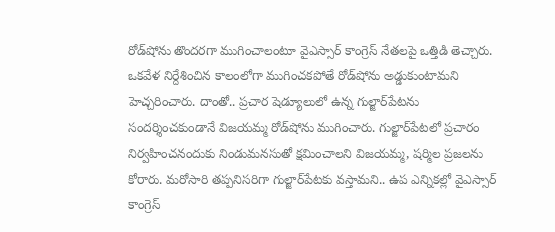రోడ్‌షోను తొందరగా ముగించాలంటూ వైఎస్సార్ కాంగ్రెస్ నేతలపై ఒత్తిడి తెచ్చారు. ఒకవేళ నిర్దేశించిన కాలంలోగా ముగించకపోతే రోడ్‌షోను అడ్డుకుంటామని హెచ్చరించారు. దాంతో.. ప్రచార షెడ్యూలులో ఉన్న గుల్జార్‌పేటను సందర్శించకుండానే విజయమ్మ రోడ్‌షోను ముగించారు. గుల్జార్‌పేటలో ప్రచారం నిర్వహించనందుకు నిండుమనసుతో క్షమించాలని విజయమ్మ, షర్మిల ప్రజలను కోరారు. మరోసారి తప్పనిసరిగా గుల్జార్‌పేటకు వస్తామని.. ఉప ఎన్నికల్లో వైఎస్సార్ కాంగ్రెస్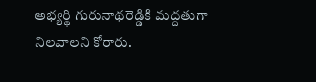అభ్యర్థి గురునాథరెడ్డికి మద్దతుగా నిలవాలని కోరారు.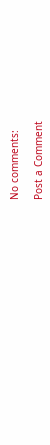No comments:

Post a Comment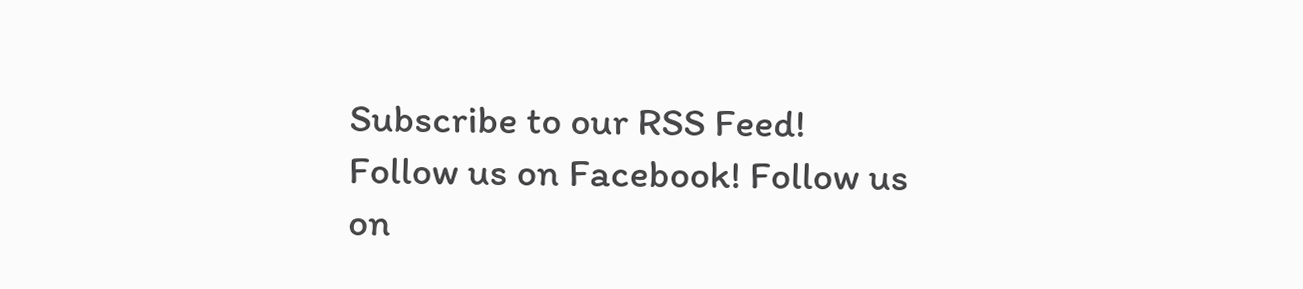Subscribe to our RSS Feed! Follow us on Facebook! Follow us on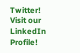Twitter! Visit our LinkedIn Profile!